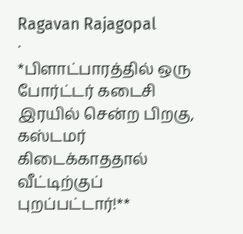Ragavan Rajagopal
·
*பிளாட்பாரத்தில் ஒரு போர்ட்டர் கடைசி இரயில் சென்ற பிறகு, கஸ்டமர் கிடைக்காததால் வீட்டிற்குப் புறப்பட்டார்!**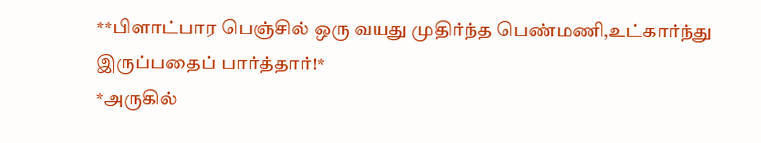**பிளாட்பார பெஞ்சில் ஒரு வயது முதிர்ந்த பெண்மணி,உட்கார்ந்து இருப்பதைப் பார்த்தார்!*
*அருகில்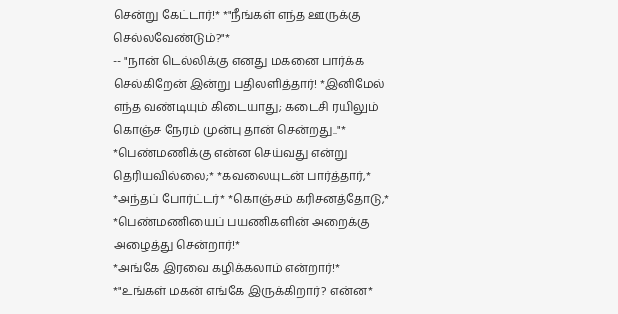சென்று கேட்டார்!* *"நீங்கள் எந்த ஊருக்கு செல்லவேண்டும்?"*
-- "நான் டெல்லிக்கு எனது மகனை பார்க்க செல்கிறேன் இன்று பதிலளித்தார்! *இனிமேல் எந்த வண்டியும் கிடையாது; கடைசி ரயிலும் கொஞ்ச நேரம் முன்பு தான் சென்றது.."*
*பெண்மணிக்கு என்ன செய்வது என்று தெரியவில்லை;* *கவலையுடன் பார்த்தார்,*
*அந்தப் போர்ட்டர்* *கொஞ்சம் கரிசனத்தோடு,* *பெண்மணியைப் பயணிகளின் அறைக்கு அழைத்து சென்றார்!*
*அங்கே இரவை கழிக்கலாம் என்றார்!*
*"உங்கள் மகன் எங்கே இருக்கிறார்? என்ன*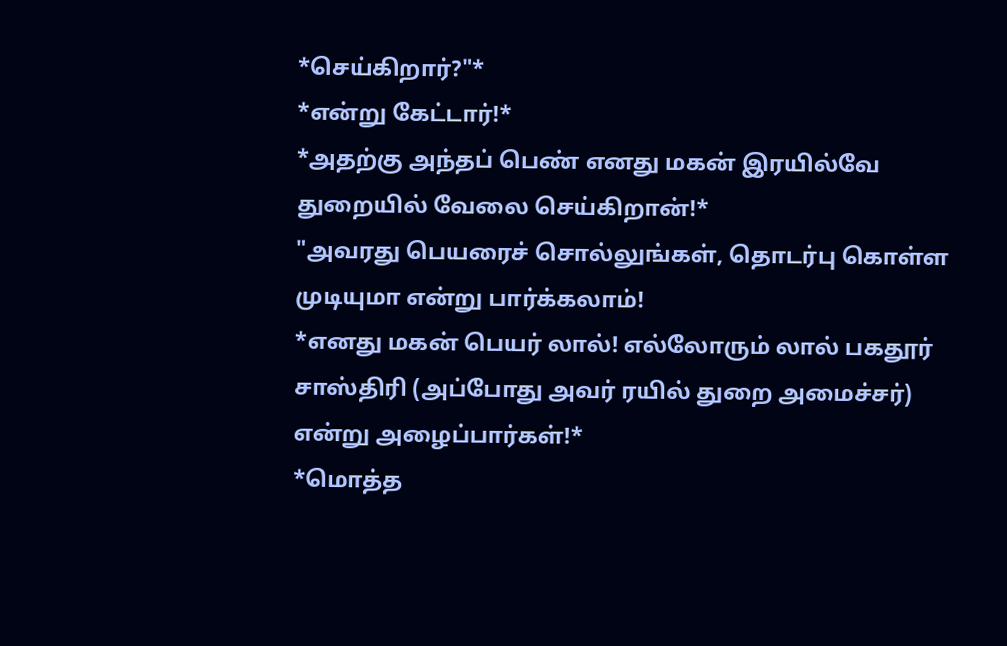*செய்கிறார்?"*
*என்று கேட்டார்!*
*அதற்கு அந்தப் பெண் எனது மகன் இரயில்வே துறையில் வேலை செய்கிறான்!*
"அவரது பெயரைச் சொல்லுங்கள், தொடர்பு கொள்ள முடியுமா என்று பார்க்கலாம்!
*எனது மகன் பெயர் லால்! எல்லோரும் லால் பகதூர் சாஸ்திரி (அப்போது அவர் ரயில் துறை அமைச்சர்) என்று அழைப்பார்கள்!*
*மொத்த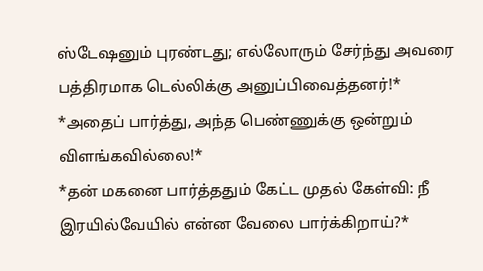ஸ்டேஷனும் புரண்டது; எல்லோரும் சேர்ந்து அவரை பத்திரமாக டெல்லிக்கு அனுப்பிவைத்தனர்!*
*அதைப் பார்த்து, அந்த பெண்ணுக்கு ஒன்றும் விளங்கவில்லை!*
*தன் மகனை பார்த்ததும் கேட்ட முதல் கேள்வி: நீ இரயில்வேயில் என்ன வேலை பார்க்கிறாய்?*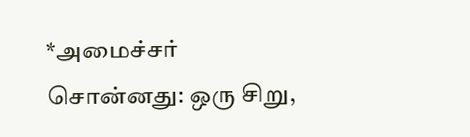*அமைச்சர் சொன்னது: ஒரு சிறு,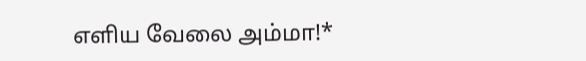எளிய வேலை அம்மா!*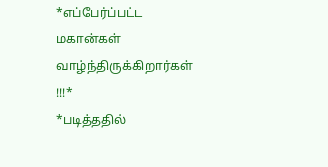*எப்பேர்ப்பட்ட மகான்கள் வாழ்ந்திருக்கிறார்கள் !!!*
*படித்ததில்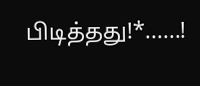பிடித்தது!*......!